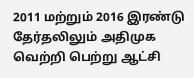2011 மற்றும் 2016 இரண்டு தேர்தலிலும் அதிமுக வெற்றி பெற்று ஆட்சி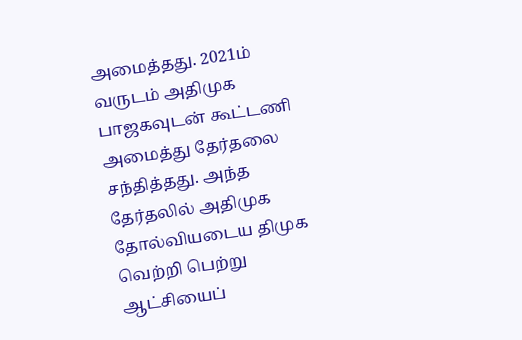அமைத்தது. 2021ம் வருடம் அதிமுக பாஜகவுடன் கூட்டணி அமைத்து தேர்தலை சந்தித்தது. அந்த தேர்தலில் அதிமுக தோல்வியடைய திமுக வெற்றி பெற்று ஆட்சியைப்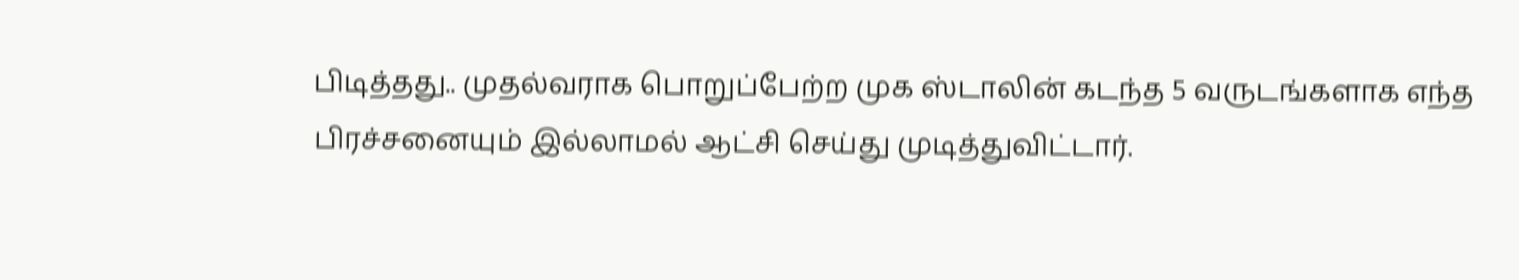பிடித்தது.. முதல்வராக பொறுப்பேற்ற முக ஸ்டாலின் கடந்த 5 வருடங்களாக எந்த பிரச்சனையும் இல்லாமல் ஆட்சி செய்து முடித்துவிட்டார்.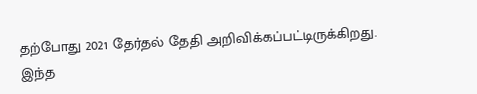தற்போது 2021 தேர்தல் தேதி அறிவிக்கப்பட்டிருக்கிறது.
இந்த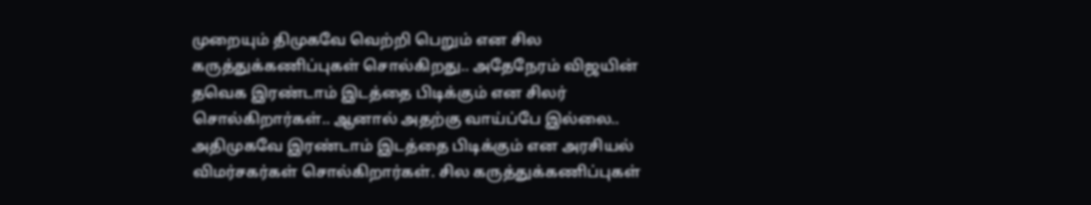முறையும் திமுகவே வெற்றி பெறும் என சில கருத்துக்கணிப்புகள் சொல்கிறது.. அதேநேரம் விஜயின் தவெக இரண்டாம் இடத்தை பிடிக்கும் என சிலர் சொல்கிறார்கள்.. ஆனால் அதற்கு வாய்ப்பே இல்லை.. அதிமுகவே இரண்டாம் இடத்தை பிடிக்கும் என அரசியல் விமர்சகர்கள் சொல்கிறார்கள். சில கருத்துக்கணிப்புகள்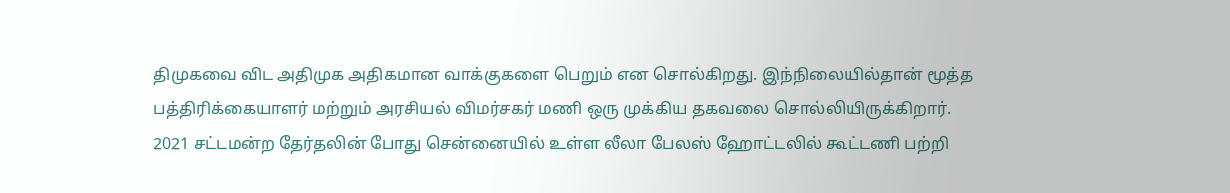திமுகவை விட அதிமுக அதிகமான வாக்குகளை பெறும் என சொல்கிறது. இந்நிலையில்தான் மூத்த பத்திரிக்கையாளர் மற்றும் அரசியல் விமர்சகர் மணி ஒரு முக்கிய தகவலை சொல்லியிருக்கிறார்.
2021 சட்டமன்ற தேர்தலின் போது சென்னையில் உள்ள லீலா பேலஸ் ஹோட்டலில் கூட்டணி பற்றி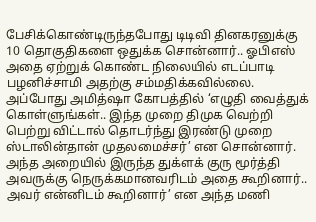பேசிக்கொண்டிருந்தபோது டிடிவி தினகரனுக்கு 10 தொகுதிகளை ஒதுக்க சொன்னார்.. ஓபிஎஸ் அதை ஏற்றுக் கொண்ட நிலையில் எடப்பாடி பழனிச்சாமி அதற்கு சம்மதிக்கவில்லை.
அப்போது அமித்ஷா கோபத்தில் ‘எழுதி வைத்துக் கொள்ளுங்கள்.. இந்த முறை திமுக வெற்றி பெற்று விட்டால் தொடர்ந்து இரண்டு முறை ஸ்டாலின்தான் முதலமைச்சர்’ என சொன்னார். அந்த அறையில் இருந்த துக்ளக் குரு மூர்த்தி அவருக்கு நெருக்கமானவரிடம் அதை கூறினார்.. அவர் என்னிடம் கூறினார்’ என அந்த மணி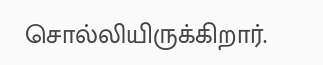சொல்லியிருக்கிறார்.